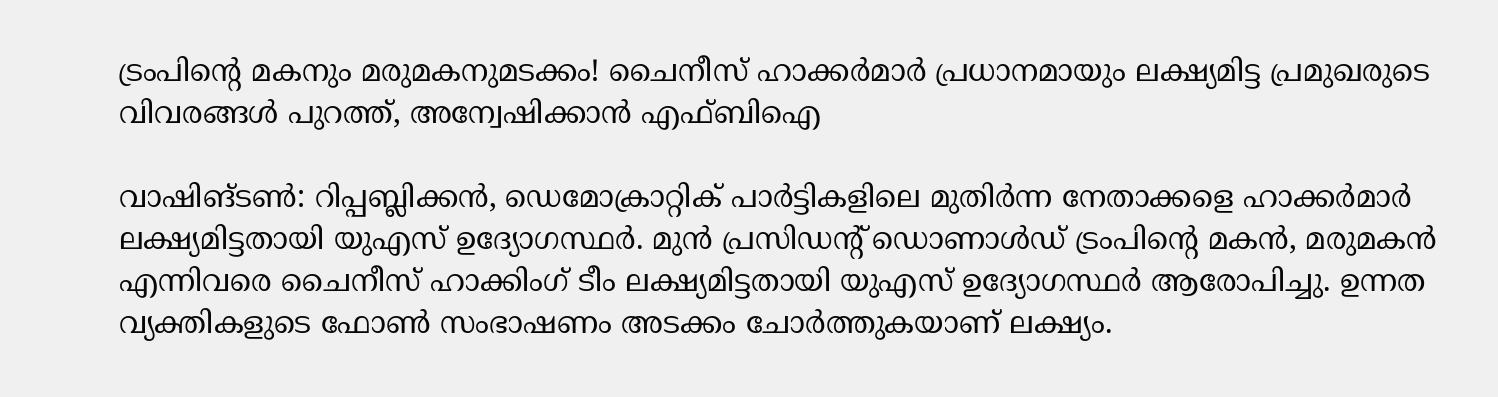ട്രംപിന്റെ മകനും മരുമകനുമടക്കം! ചൈനീസ് ഹാക്കർമാർ പ്രധാനമായും ലക്ഷ്യമിട്ട പ്രമുഖരുടെ വിവരങ്ങൾ പുറത്ത്, അന്വേഷിക്കാൻ എഫ്ബിഐ

വാഷിങ്ടൺ: റിപ്പബ്ലിക്കൻ, ഡെമോക്രാറ്റിക് പാർട്ടികളിലെ മുതിർന്ന നേതാക്കളെ ഹാക്കർമാർ ലക്ഷ്യമിട്ടതായി യുഎസ് ഉദ്യോഗസ്ഥർ. മുൻ പ്രസിഡൻ്റ് ഡൊണാൾഡ് ട്രംപിൻ്റെ മകൻ, മരുമകൻ എന്നിവരെ ചൈനീസ് ഹാക്കിംഗ് ടീം ലക്ഷ്യമിട്ടതായി യുഎസ് ഉദ്യോഗസ്ഥർ ആരോപിച്ചു. ഉന്നത വ്യക്തികളുടെ ഫോൺ സംഭാഷണം അടക്കം ചോർത്തുകയാണ് ലക്ഷ്യം.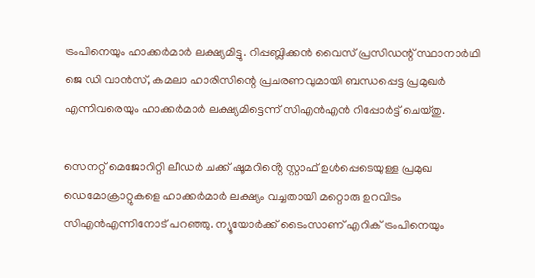ട്രംപിനെയും ഹാക്കർമാർ ലക്ഷ്യമിട്ടു. റിപ്പബ്ലിക്കൻ വൈസ് പ്രസിഡന്റ് സ്ഥാനാർഥി ജെ ഡി വാൻസ്, കമലാ ഹാരിസിന്റെ പ്രചരണവുമായി ബന്ധപ്പെട്ട പ്രമുഖർ എന്നിവരെയും ഹാക്കർമാർ ലക്ഷ്യമിട്ടെന്ന് സിഎൻഎൻ റിപ്പോർട്ട് ചെയ്തു.

സെനറ്റ് മെജോറിറ്റി ലീഡർ ചക്ക് ഷൂമറിൻ്റെ സ്റ്റാഫ് ഉൾപ്പെടെയുള്ള പ്രമുഖ ഡെമോക്രാറ്റുകളെ ഹാക്കർമാർ ലക്ഷ്യം വച്ചതായി മറ്റൊരു ഉറവിടം സിഎൻഎന്നിനോട് പറഞ്ഞു. ന്യൂയോർക്ക് ടൈംസാണ് എറിക് ട്രംപിനെയും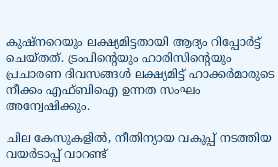കുഷ്‌നറെയും ലക്ഷ്യമിട്ടതായി ആദ്യം റിപ്പോർട്ട് ചെയ്തത്. ട്രംപിൻ്റെയും ഹാരിസിൻ്റെയും പ്രചാരണ ദിവസങ്ങൾ ലക്ഷ്യമിട്ട് ഹാക്കർമാരുടെ നീക്കം എഫ്ബിഐ ഉന്നത സംഘം അന്വേഷിക്കും.

ചില കേസുകളിൽ, നീതിന്യായ വകുപ്പ് നടത്തിയ വയർടാപ്പ് വാറണ്ട്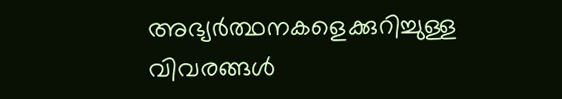അഭ്യർത്ഥനകളെക്കുറിച്ചുള്ള വിവരങ്ങൾ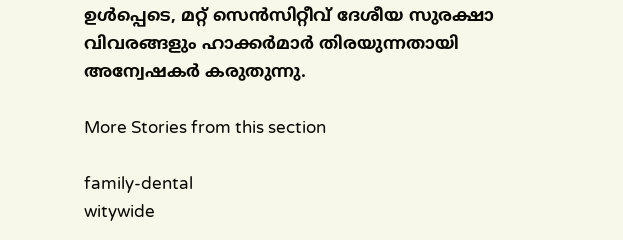ഉൾപ്പെടെ, മറ്റ് സെൻസിറ്റീവ് ദേശീയ സുരക്ഷാ വിവരങ്ങളും ഹാക്കർമാർ തിരയുന്നതായി അന്വേഷകർ കരുതുന്നു.

More Stories from this section

family-dental
witywide